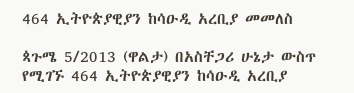464 ኢትዮጵያዊያን ከሳዑዲ አረቢያ መመለስ

ጳጉሜ 5/2013 (ዋልታ) በአስቸጋሪ ሁኔታ ውስጥ የሚገኙ 464 ኢትዮጵያዊያን ከሳዑዲ አረቢያ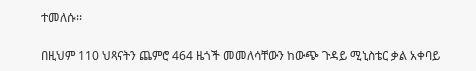ተመለሱ፡፡

በዚህም 110 ህጻናትን ጨምሮ 464 ዜጎች መመለሳቸውን ከውጭ ጉዳይ ሚኒስቴር ቃል አቀባይ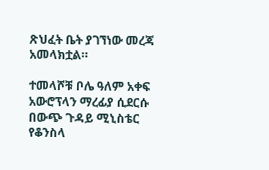ጽህፈት ቤት ያገኘነው መረጃ አመላክቷል።

ተመላሾቹ ቦሌ ዓለም አቀፍ አውሮፕላን ማረፊያ ሲደርሱ በውጭ ጉዳይ ሚኒስቴር የቆንስላ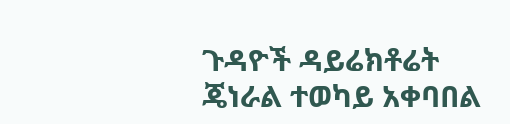ጉዳዮች ዳይሬክቶሬት ጄነራል ተወካይ አቀባበል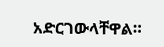አድርገውላቸዋል።